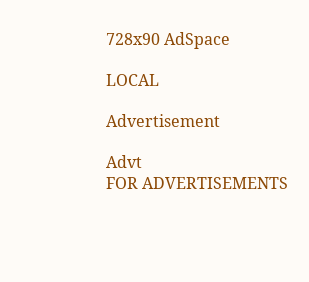728x90 AdSpace

LOCAL

Advertisement

Advt
FOR ADVERTISEMENTS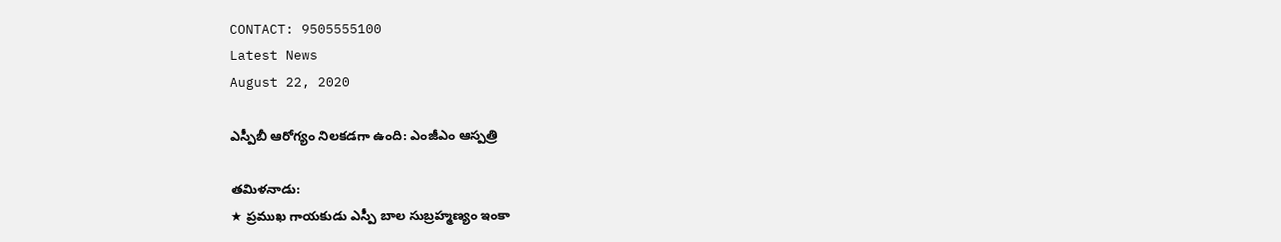CONTACT: 9505555100
Latest News
August 22, 2020

ఎస్పీబీ ఆరోగ్యం నిలకడగా ఉంది: ఎంజీఎం ఆస్పత్రి

తమిళనాడు:
★ ప్రముఖ గాయకుడు ఎస్పీ బాల సుబ్రహ్మణ్యం ఇంకా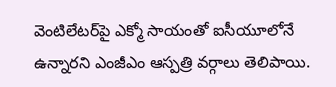వెంటిలేటర్‌పై ఎక్మో సాయంతో ఐసీయూలోనే ఉన్నారని ఎంజీఎం ఆస్పత్రి వర్గాలు తెలిపాయి.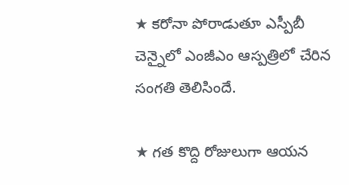★ కరోనా పోరాడుతూ ఎస్పీబీ చెన్నైలో ఎంజీఎం ఆస్పత్రిలో చేరిన సంగతి తెలిసిందే.

★ గత కొద్ది రోజులుగా ఆయన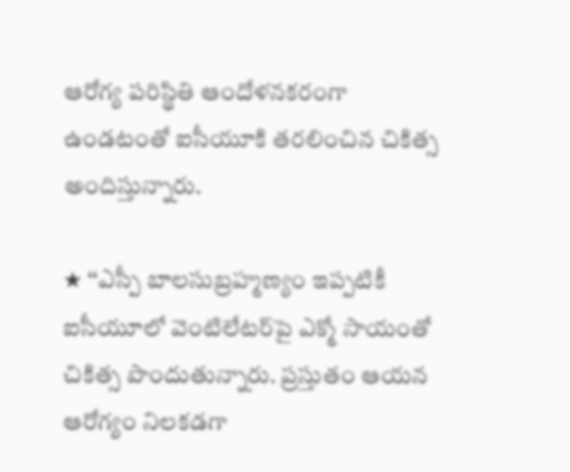ఆరోగ్య పరిస్థితి ఆందోళనకరంగా ఉండటంతో ఐసీయూకి తరలించిన చికిత్స అందిస్తున్నారు.

★ ‘‘ఎస్పీ బాలసుబ్రహ్మణ్యం ఇప్పటికీ ఐసీయూలో వెంటిలేటర్‌పై ఎక్మో సాయంతో చికిత్స పొందుతున్నారు. ప్రస్తుతం ఆయన ఆరోగ్యం నిలకడగా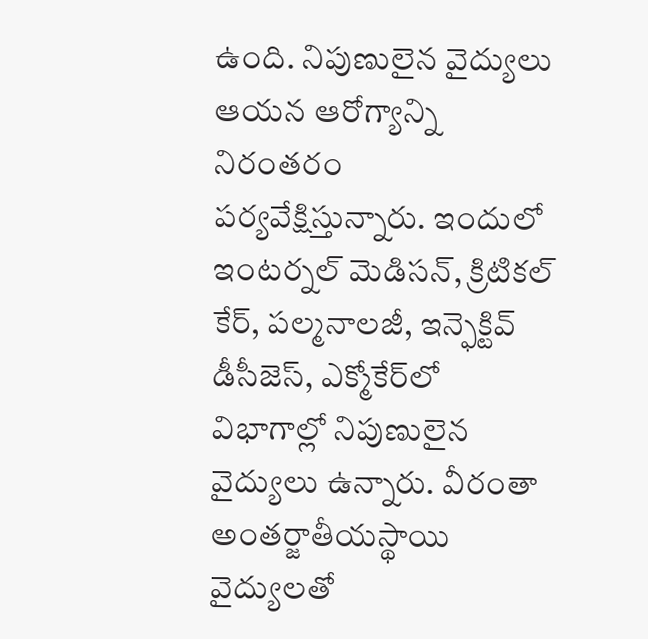ఉంది. నిపుణులైన వైద్యులు ఆయన ఆరోగ్యాన్ని నిరంతరం పర్యవేక్షిస్తున్నారు. ఇందులో ఇంటర్నల్‌ మెడిసన్‌, క్రిటికల్‌ కేర్‌, పల్మనాలజీ, ఇన్ఫెక్టివ్‌ డీసీజెస్‌, ఎక్మోకేర్‌లో విభాగాల్లో నిపుణులైన వైద్యులు ఉన్నారు. వీరంతా అంతర్జాతీయస్థాయి వైద్యులతో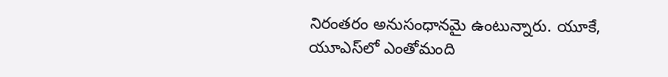నిరంతరం అనుసంధానమై ఉంటున్నారు. యూకే, యూఎస్‌లో ఎంతోమంది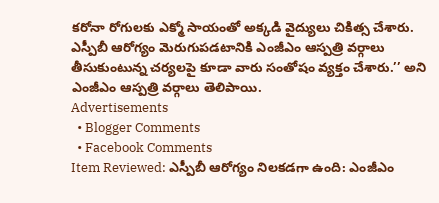కరోనా రోగులకు ఎక్మో సాయంతో అక్కడి వైద్యులు చికిత్స చేశారు. ఎస్పీబీ ఆరోగ్యం మెరుగుపడటానికి ఎంజీఎం ఆస్పత్రి వర్గాలు తీసుకుంటున్న చర్యలపై కూడా వారు సంతోషం వ్యక్తం చేశారు.’’ అని ఎంజీఎం ఆస్పత్రి వర్గాలు తెలిపాయి.
Advertisements
  • Blogger Comments
  • Facebook Comments
Item Reviewed: ఎస్పీబీ ఆరోగ్యం నిలకడగా ఉంది: ఎంజీఎం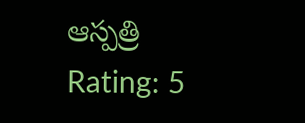ఆస్పత్రి Rating: 5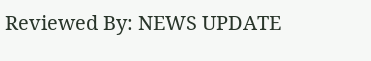Reviewed By: NEWS UPDATE